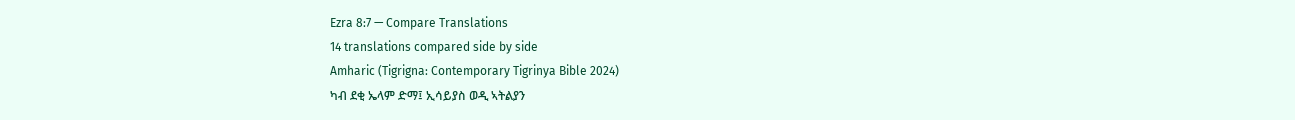Ezra 8:7 — Compare Translations
14 translations compared side by side
Amharic (Tigrigna: Contemporary Tigrinya Bible 2024)
ካብ ደቂ ኤላም ድማ፤ ኢሳይያስ ወዲ ኣትልያን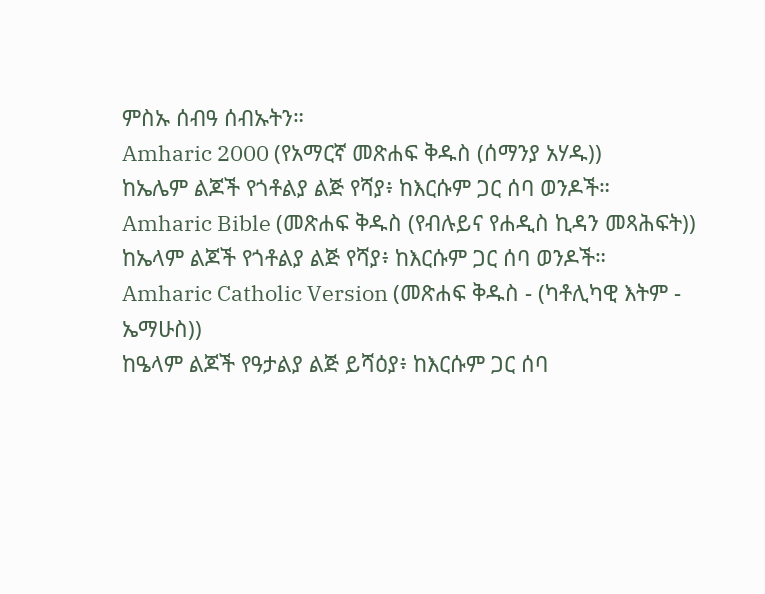ምስኡ ሰብዓ ሰብኡትን።
Amharic 2000 (የአማርኛ መጽሐፍ ቅዱስ (ሰማንያ አሃዱ))
ከኤሌም ልጆች የጎቶልያ ልጅ የሻያ፥ ከእርሱም ጋር ሰባ ወንዶች።
Amharic Bible (መጽሐፍ ቅዱስ (የብሉይና የሐዲስ ኪዳን መጻሕፍት))
ከኤላም ልጆች የጎቶልያ ልጅ የሻያ፥ ከእርሱም ጋር ሰባ ወንዶች።
Amharic Catholic Version (መጽሐፍ ቅዱስ - (ካቶሊካዊ እትም - ኤማሁስ))
ከዔላም ልጆች የዓታልያ ልጅ ይሻዕያ፥ ከእርሱም ጋር ሰባ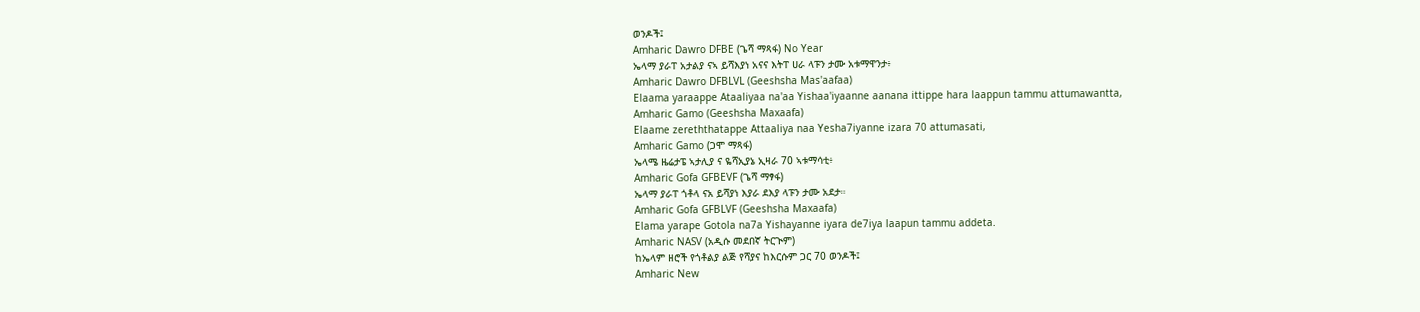ወንዶች፤
Amharic Dawro DFBE (ጌሻ ማጻፋ) No Year
ኤላማ ያራፐ አታልያ ናኣ ይሻእያነ አናና እትፐ ሀራ ላፑን ታሙ አቱማዋንታ፥
Amharic Dawro DFBLVL (Geeshsha Mas'aafaa)
Elaama yaraappe Ataaliyaa na'aa Yishaa'iyaanne aanana ittippe hara laappun tammu attumawantta,
Amharic Gamo (Geeshsha Maxaafa)
Elaame zereththatappe Attaaliya naa Yesha7iyanne izara 70 attumasati,
Amharic Gamo (ጋሞ ማጻፋ)
ኤላሜ ዜሬታፔ ኣታሊያ ና ዬሻኢያኔ ኢዛራ 70 ኣቱማሳቲ፥
Amharic Gofa GFBEVF (ጌሻ ማፃፋ)
ኤላማ ያራፐ ጎቶላ ናአ ይሻያነ እያራ ደእያ ላፑን ታሙ አደታ።
Amharic Gofa GFBLVF (Geeshsha Maxaafa)
Elama yarape Gotola na7a Yishayanne iyara de7iya laapun tammu addeta.
Amharic NASV (አዲሱ መደበኛ ትርጒም)
ከኤላም ዘሮች የጎቶልያ ልጅ የሻያና ከእርሱም ጋር 70 ወንዶች፤
Amharic New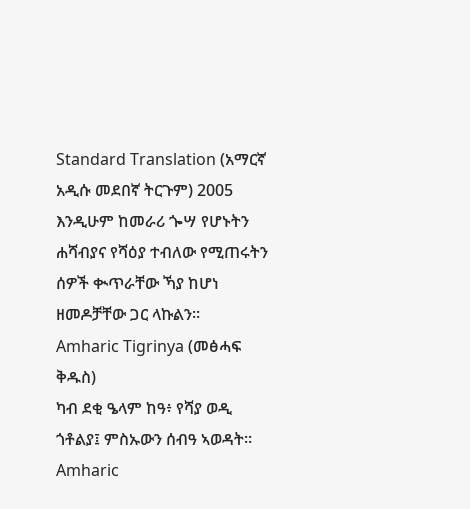Standard Translation (አማርኛ አዲሱ መደበኛ ትርጉም) 2005
እንዲሁም ከመራሪ ጐሣ የሆኑትን ሐሻብያና የሻዕያ ተብለው የሚጠሩትን ሰዎች ቊጥራቸው ኻያ ከሆነ ዘመዶቻቸው ጋር ላኩልን።
Amharic Tigrinya (መፅሓፍ ቅዱስ)
ካብ ደቂ ዔላም ከዓ፥ የሻያ ወዲ ጎቶልያ፤ ምስኡውን ሰብዓ ኣወዳት።
Amharic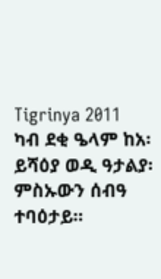Tigrinya 2011
ካብ ደቂ ዔላም ከአ፡ ይሻዕያ ወዲ ዓታልያ፡ ምስኡውን ሰብዓ ተባዕታይ።